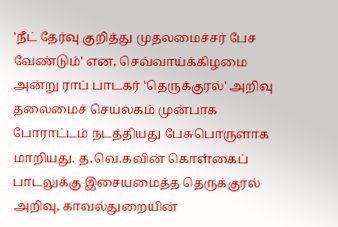'நீட் தேர்வு குறித்து முதலமைச்சர் பேச வேண்டும்' என, செவ்வாய்க்கிழமை அன்று ராப் பாடகர் 'தெருக்குரல்' அறிவு தலைமைச் செயலகம் முன்பாக போராட்டம் நடத்தியது பேசுபொருளாக மாறியது. த.வெ.கவின் கொள்கைப் பாடலுக்கு இசையமைத்த தெருக்குரல் அறிவு, காவல்துறையின்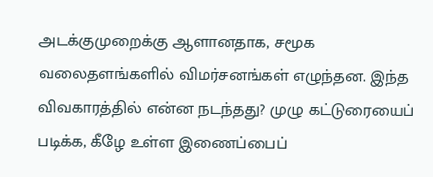அடக்குமுறைக்கு ஆளானதாக, சமூக வலைதளங்களில் விமர்சனங்கள் எழுந்தன. இந்த விவகாரத்தில் என்ன நடந்தது? முழு கட்டுரையைப் படிக்க, கீழே உள்ள இணைப்பைப்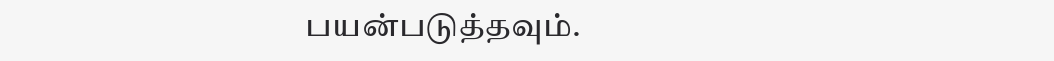பயன்படுத்தவும்.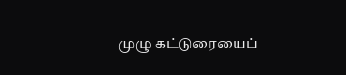முழு கட்டுரையைப்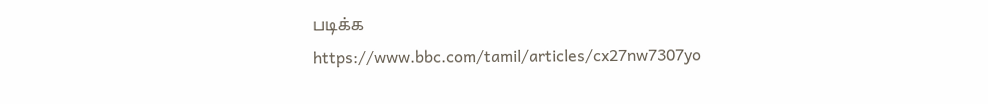படிக்க
https://www.bbc.com/tamil/articles/cx27nw7307yo